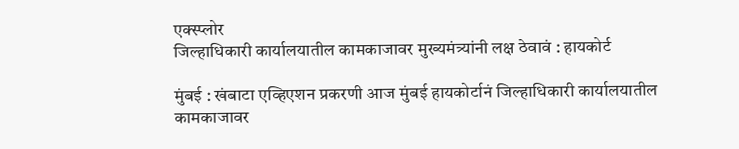एक्स्प्लोर
जिल्हाधिकारी कार्यालयातील कामकाजावर मुख्यमंत्र्यांनी लक्ष ठेवावं : हायकोर्ट

मुंबई : खंबाटा एव्हिएशन प्रकरणी आज मुंबई हायकोर्टानं जिल्हाधिकारी कार्यालयातील कामकाजावर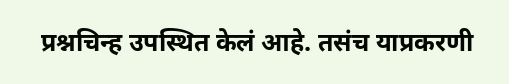प्रश्नचिन्ह उपस्थित केलं आहे. तसंच याप्रकरणी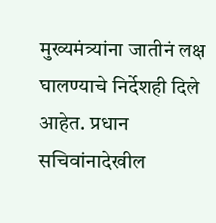मुख्यमंत्र्यांना जातीनं लक्ष घालण्याचे निर्देशही दिले आहेत. प्रधान सचिवांनादेखील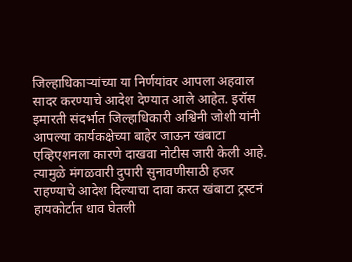जिल्हाधिकाऱ्यांच्या या निर्णयांवर आपला अहवाल सादर करण्याचे आदेश देण्यात आले आहेत. इरॉस इमारती संदर्भात जिल्हाधिकारी अश्विनी जोशी यांनी आपल्या कार्यकक्षेच्या बाहेर जाऊन खंबाटा एव्हिएशनला कारणे दाखवा नोटीस जारी केली आहे. त्यामुळे मंगळवारी दुपारी सुनावणीसाठी हजर राहण्याचे आदेश दिल्याचा दावा करत खंबाटा ट्रस्टनं हायकोर्टात धाव घेतली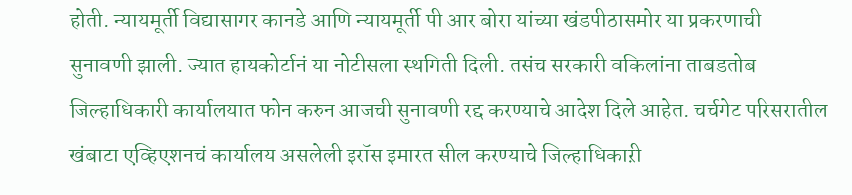होती. न्यायमूर्ती विद्यासागर कानडे आणि न्यायमूर्ती पी आर बोरा यांच्या खंडपीठासमोर या प्रकरणाची सुनावणी झाली. ज्यात हायकोर्टानं या नोटीसला स्थगिती दिली. तसंच सरकारी वकिलांना ताबडतोब जिल्हाधिकारी कार्यालयात फोन करुन आजची सुनावणी रद्द करण्याचे आदेश दिले आहेत. चर्चगेट परिसरातील खंबाटा एव्हिएशनचं कार्यालय असलेली इरॉस इमारत सील करण्याचे जिल्हाधिकाऱी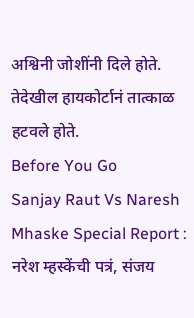अश्विनी जोशींनी दिले होते. तेदेखील हायकोर्टानं तात्काळ हटवले होते.
Before You Go
Sanjay Raut Vs Naresh Mhaske Special Report : नरेश म्हस्केंची पत्रं, संजय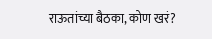राऊतांच्या बैठका, कोण खरं?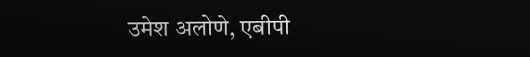उमेश अलोणे, एबीपी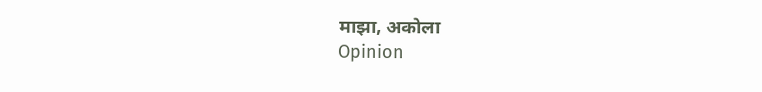माझा, अकोला
Opinion